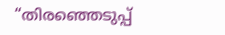“തിരഞ്ഞെടുപ്പ്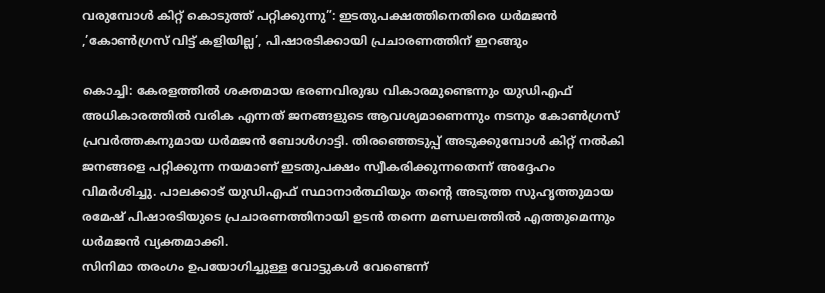വരുമ്പോൾ കിറ്റ് കൊടുത്ത് പറ്റിക്കുന്നു”: ഇടതുപക്ഷത്തിനെതിരെ ധർമജൻ ,’കോൺഗ്രസ് വിട്ട് കളിയില്ല’, പിഷാരടിക്കായി പ്രചാരണത്തിന് ഇറങ്ങും

കൊച്ചി: കേരളത്തിൽ ശക്തമായ ഭരണവിരുദ്ധ വികാരമുണ്ടെന്നും യുഡിഎഫ് അധികാരത്തിൽ വരിക എന്നത് ജനങ്ങളുടെ ആവശ്യമാണെന്നും നടനും കോൺഗ്രസ് പ്രവർത്തകനുമായ ധർമജൻ ബോൾഗാട്ടി. തിരഞ്ഞെടുപ്പ് അടുക്കുമ്പോൾ കിറ്റ് നൽകി ജനങ്ങളെ പറ്റിക്കുന്ന നയമാണ് ഇടതുപക്ഷം സ്വീകരിക്കുന്നതെന്ന് അദ്ദേഹം വിമർശിച്ചു. പാലക്കാട് യുഡിഎഫ് സ്ഥാനാർത്ഥിയും തന്റെ അടുത്ത സുഹൃത്തുമായ രമേഷ് പിഷാരടിയുടെ പ്രചാരണത്തിനായി ഉടൻ തന്നെ മണ്ഡലത്തിൽ എത്തുമെന്നും ധർമജൻ വ്യക്തമാക്കി.
സിനിമാ തരംഗം ഉപയോഗിച്ചുള്ള വോട്ടുകൾ വേണ്ടെന്ന്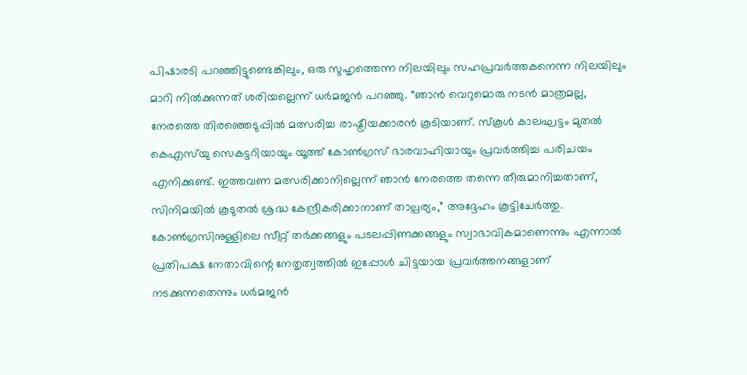പിഷാരടി പറഞ്ഞിട്ടുണ്ടെങ്കിലും, ഒരു സുഹൃത്തെന്ന നിലയിലും സഹപ്രവർത്തകനെന്ന നിലയിലും മാറി നിൽക്കുന്നത് ശരിയല്ലെന്ന് ധർമജൻ പറഞ്ഞു. “ഞാൻ വെറുമൊരു നടൻ മാത്രമല്ല, നേരത്തെ തിരഞ്ഞെടുപ്പിൽ മത്സരിച്ച രാഷ്ട്രീയക്കാരൻ കൂടിയാണ്. സ്കൂൾ കാലഘട്ടം മുതൽ കെഎസ്‌യു സെകട്ടറിയായും യൂത്ത് കോൺഗ്രസ് ഭാരവാഹിയായും പ്രവർത്തിച്ച പരിചയം എനിക്കുണ്ട്. ഇത്തവണ മത്സരിക്കാനില്ലെന്ന് ഞാൻ നേരത്തെ തന്നെ തീരുമാനിച്ചതാണ്, സിനിമയിൽ കൂടുതൽ ശ്രദ്ധ കേന്ദ്രീകരിക്കാനാണ് താല്പര്യം,” അദ്ദേഹം കൂട്ടിചേർത്തു.
കോൺഗ്രസിനുള്ളിലെ സീറ്റ് തർക്കങ്ങളും പടലപ്പിണക്കങ്ങളും സ്വാഭാവികമാണെന്നും എന്നാൽ പ്രതിപക്ഷ നേതാവിന്റെ നേതൃത്വത്തിൽ ഇപ്പോൾ ചിട്ടയായ പ്രവർത്തനങ്ങളാണ് നടക്കുന്നതെന്നും ധർമജൻ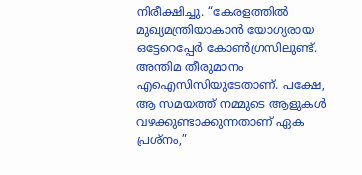നിരീക്ഷിച്ചു. “കേരളത്തിൽ മുഖ്യമന്ത്രിയാകാൻ യോഗ്യരായ ഒട്ടേറെപ്പേർ കോൺഗ്രസിലുണ്ട്. അന്തിമ തീരുമാനം എഐസിസിയുടേതാണ്. പക്ഷേ, ആ സമയത്ത് നമ്മുടെ ആളുകൾ വഴക്കുണ്ടാക്കുന്നതാണ് ഏക പ്രശ്നം,”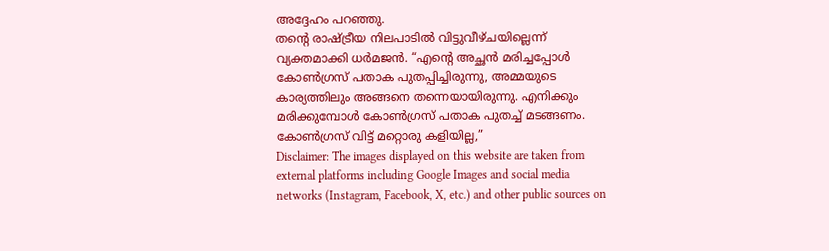അദ്ദേഹം പറഞ്ഞു.
തന്റെ രാഷ്ട്രീയ നിലപാടിൽ വിട്ടുവീഴ്ചയില്ലെന്ന് വ്യക്തമാക്കി ധർമജൻ. “എന്റെ അച്ഛൻ മരിച്ചപ്പോൾ കോൺഗ്രസ് പതാക പുതപ്പിച്ചിരുന്നു, അമ്മയുടെ കാര്യത്തിലും അങ്ങനെ തന്നെയായിരുന്നു. എനിക്കും മരിക്കുമ്പോൾ കോൺഗ്രസ് പതാക പുതച്ച് മടങ്ങണം. കോൺഗ്രസ് വിട്ട് മറ്റൊരു കളിയില്ല,”
Disclaimer: The images displayed on this website are taken from external platforms including Google Images and social media networks (Instagram, Facebook, X, etc.) and other public sources on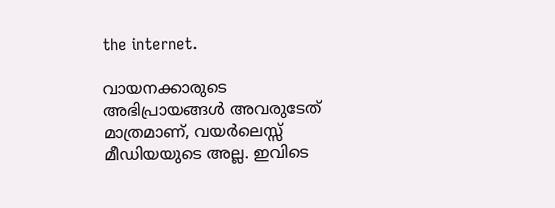the internet.

വായനക്കാരുടെ അഭിപ്രായങ്ങള്‍ അവരുടേത് മാത്രമാണ്, വയർലെസ്സ് മീഡിയയുടെ അല്ല. ഇവിടെ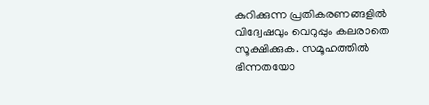കുറിക്കുന്ന പ്രതികരണങ്ങളിൽ വിദ്വേഷവും വെറുപ്പും കലരാതെ സൂക്ഷിക്കുക. സമൂഹത്തിൽ ഭിന്നതയോ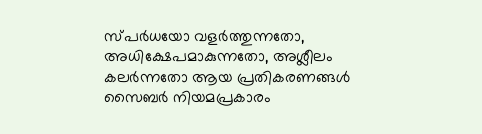സ്‌പർധയോ വളർത്തുന്നതോ, അധിക്ഷേപമാകുന്നതോ, അശ്ലീലം കലർന്നതോ ആയ പ്രതികരണങ്ങൾ സൈബർ നിയമപ്രകാരം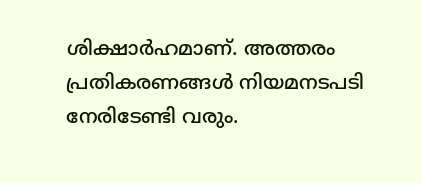ശിക്ഷാർഹമാണ്. അത്തരം പ്രതികരണങ്ങൾ നിയമനടപടി നേരിടേണ്ടി വരും.